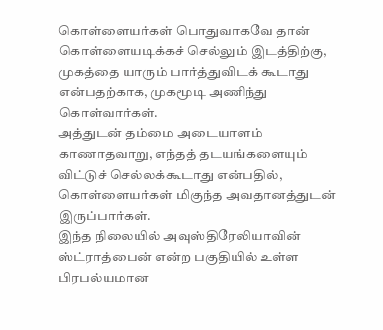கொள்ளையர்கள் பொதுவாகவே தான் கொள்ளையடிக்கச் செல்லும் இடத்திற்கு, முகத்தை யாரும் பார்த்துவிடக் கூடாது என்பதற்காக, முகமூடி அணிந்து கொள்வார்கள்.
அத்துடன் தம்மை அடையாளம் காணாதவாறு, எந்தத் தடயங்களையும் விட்டுச் செல்லக்கூடாது என்பதில், கொள்ளையர்கள் மிகுந்த அவதானத்துடன் இருப்பார்கள்.
இந்த நிலையில் அவுஸ்திரேலியாவின் ஸ்ட்ராத்பைன் என்ற பகுதியில் உள்ள பிரபல்யமான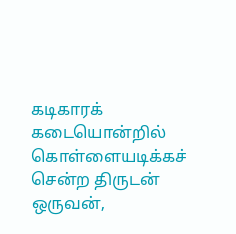கடிகாரக் கடையொன்றில் கொள்ளையடிக்கச் சென்ற திருடன் ஒருவன்,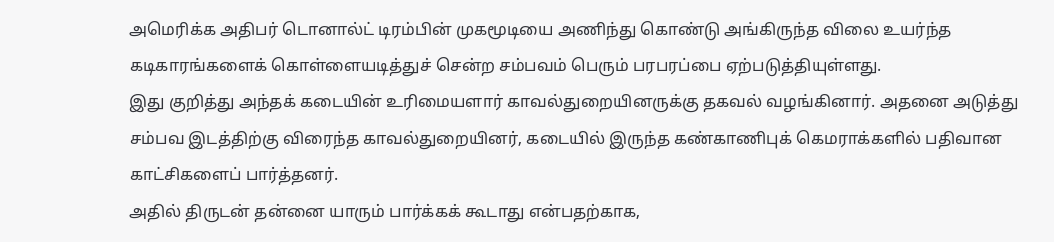அமெரிக்க அதிபர் டொனால்ட் டிரம்பின் முகமூடியை அணிந்து கொண்டு அங்கிருந்த விலை உயர்ந்த கடிகாரங்களைக் கொள்ளையடித்துச் சென்ற சம்பவம் பெரும் பரபரப்பை ஏற்படுத்தியுள்ளது.
இது குறித்து அந்தக் கடையின் உரிமையளார் காவல்துறையினருக்கு தகவல் வழங்கினார். அதனை அடுத்து சம்பவ இடத்திற்கு விரைந்த காவல்துறையினர், கடையில் இருந்த கண்காணிபுக் கெமராக்களில் பதிவான காட்சிகளைப் பார்த்தனர்.
அதில் திருடன் தன்னை யாரும் பார்க்கக் கூடாது என்பதற்காக,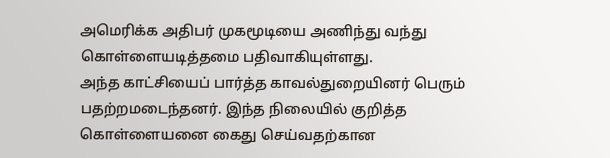அமெரிக்க அதிபர் முகமூடியை அணிந்து வந்து கொள்ளையடித்தமை பதிவாகியுள்ளது.
அந்த காட்சியைப் பார்த்த காவல்துறையினர் பெரும் பதற்றமடைந்தனர். இந்த நிலையில் குறித்த கொள்ளையனை கைது செய்வதற்கான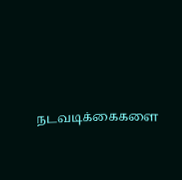நடவடிக்கைகளை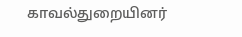காவல்துறையினர்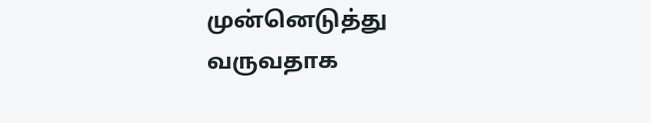முன்னெடுத்து வருவதாக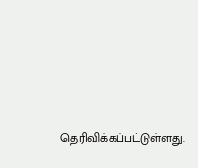தெரிவிக்கப்பட்டுள்ளது.